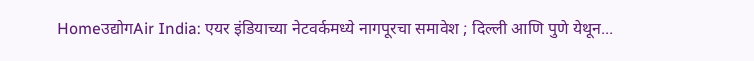Homeउद्योगAir India: एयर इंडियाच्या नेटवर्कमध्ये नागपूरचा समावेश ; दिल्ली आणि पुणे येथून...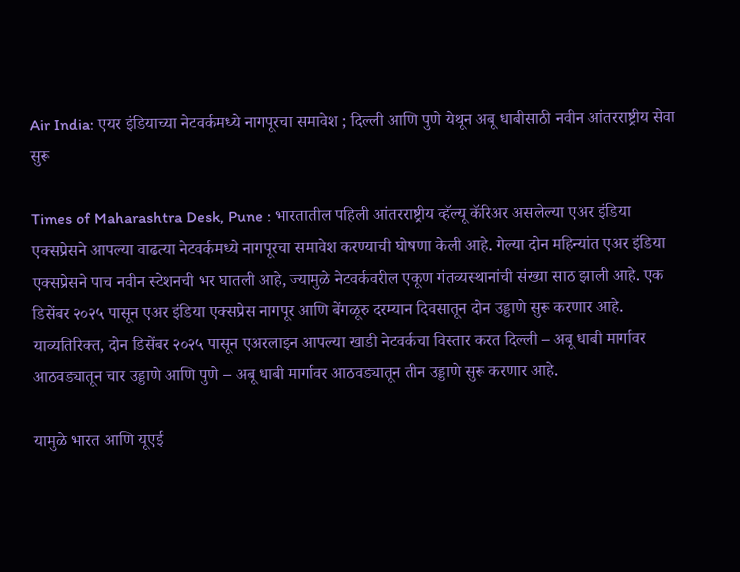Air India: एयर इंडियाच्या नेटवर्कमध्ये नागपूरचा समावेश ; दिल्ली आणि पुणे येथून अबू धाबीसाठी नवीन आंतरराष्ट्रीय सेवा सुरू

Times of Maharashtra Desk, Pune : भारतातील पहिली आंतरराष्ट्रीय व्हॅल्यू कॅरिअर असलेल्या एअर इंडिया एक्सप्रेसने आपल्या वाढत्या नेटवर्कमध्ये नागपूरचा समावेश करण्याची घोषणा केली आहे. गेल्या दोन महिन्यांत एअर इंडिया एक्सप्रेसने पाच नवीन स्टेशनची भर घातली आहे, ज्यामुळे नेटवर्कवरील एकूण गंतव्यस्थानांची संख्या साठ झाली आहे. एक डिसेंबर २०२५ पासून एअर इंडिया एक्सप्रेस नागपूर आणि बेंगळूरु दरम्यान दिवसातून दोन उड्डाणे सुरू करणार आहे. याव्यतिरिक्त, दोन डिसेंबर २०२५ पासून एअरलाइन आपल्या खाडी नेटवर्कचा विस्तार करत दिल्ली – अबू धाबी मार्गावर आठवड्यातून चार उड्डाणे आणि पुणे – अबू धाबी मार्गावर आठवड्यातून तीन उड्डाणे सुरू करणार आहे.

यामुळे भारत आणि यूएई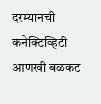दरम्यानची कनेक्टिव्हिटी आणखी बळकट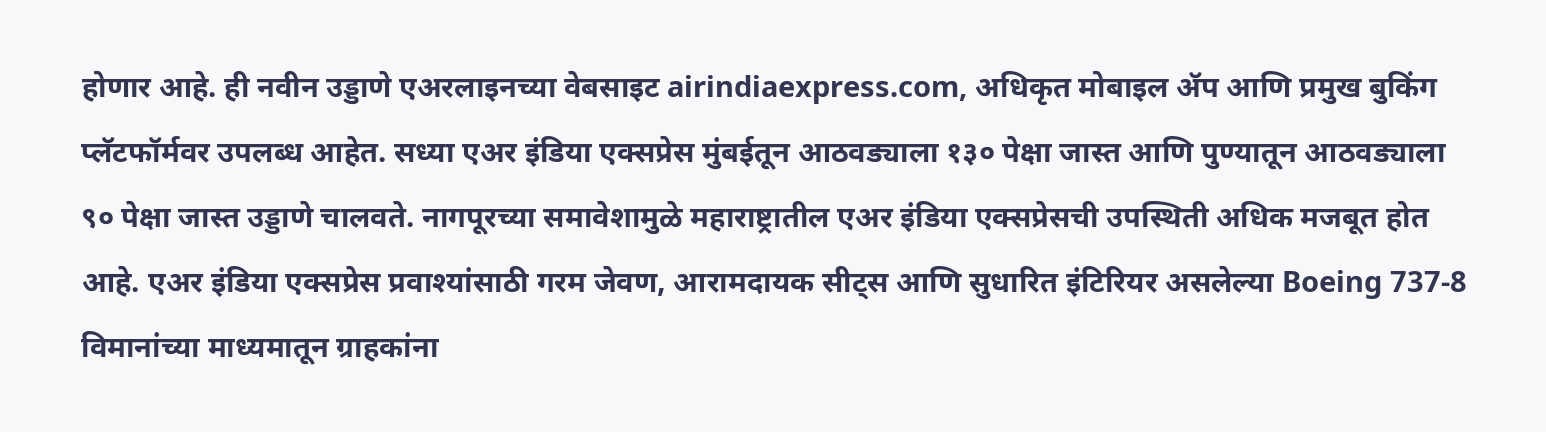होणार आहे. ही नवीन उड्डाणे एअरलाइनच्या वेबसाइट airindiaexpress.com, अधिकृत मोबाइल ॲप आणि प्रमुख बुकिंग प्लॅटफॉर्मवर उपलब्ध आहेत. सध्या एअर इंडिया एक्सप्रेस मुंबईतून आठवड्याला १३० पेक्षा जास्त आणि पुण्यातून आठवड्याला ९० पेक्षा जास्त उड्डाणे चालवते. नागपूरच्या समावेशामुळे महाराष्ट्रातील एअर इंडिया एक्सप्रेसची उपस्थिती अधिक मजबूत होत आहे. एअर इंडिया एक्सप्रेस प्रवाश्यांसाठी गरम जेवण, आरामदायक सीट्स आणि सुधारित इंटिरियर असलेल्या Boeing 737-8 विमानांच्या माध्यमातून ग्राहकांना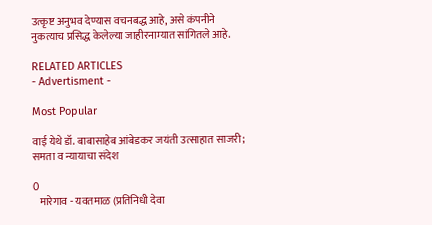उत्कृष्ट अनुभव देण्यास वचनबद्ध आहे, असे कंपनीने नुकत्याच प्रसिद्ध केलेल्या जाहीरनाम्यात सांगितले आहे.

RELATED ARTICLES
- Advertisment -

Most Popular

वाई येथे डॉ. बाबासाहेब आंबेडकर जयंती उत्साहात साजरी; समता व न्यायाचा संदेश

0
   मारेगाव - यवतमाळ (प्रतिनिधी देवा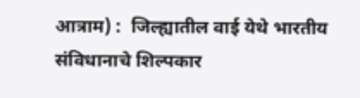आत्राम) :  जिल्ह्यातील वाई येथे भारतीय संविधानाचे शिल्पकार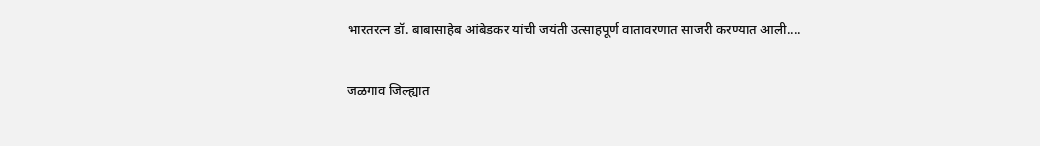भारतरत्न डॉ. बाबासाहेब आंबेडकर यांची जयंती उत्साहपूर्ण वातावरणात साजरी करण्यात आली....

जळगाव जिल्ह्यात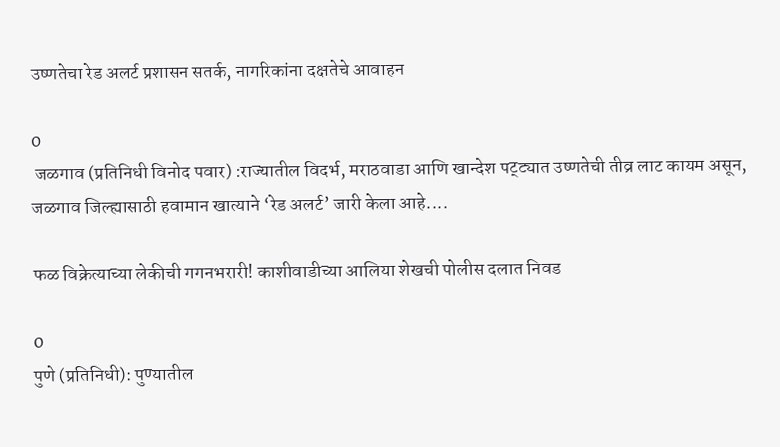उष्णतेचा रेड अलर्ट प्रशासन सतर्क, नागरिकांना दक्षतेचे आवाहन

0
 जळगाव (प्रतिनिधी विनोद पवार) :राज्यातील विदर्भ, मराठवाडा आणि खान्देश पट्ट्यात उष्णतेची तीव्र लाट कायम असून, जळगाव जिल्ह्यासाठी हवामान खात्याने ‘रेड अलर्ट’ जारी केला आहे....

फळ विक्रेत्याच्या लेकीची गगनभरारी! काशीवाडीच्या आलिया शेखची पोलीस दलात निवड

0
पुणे (प्रतिनिधी): पुण्यातील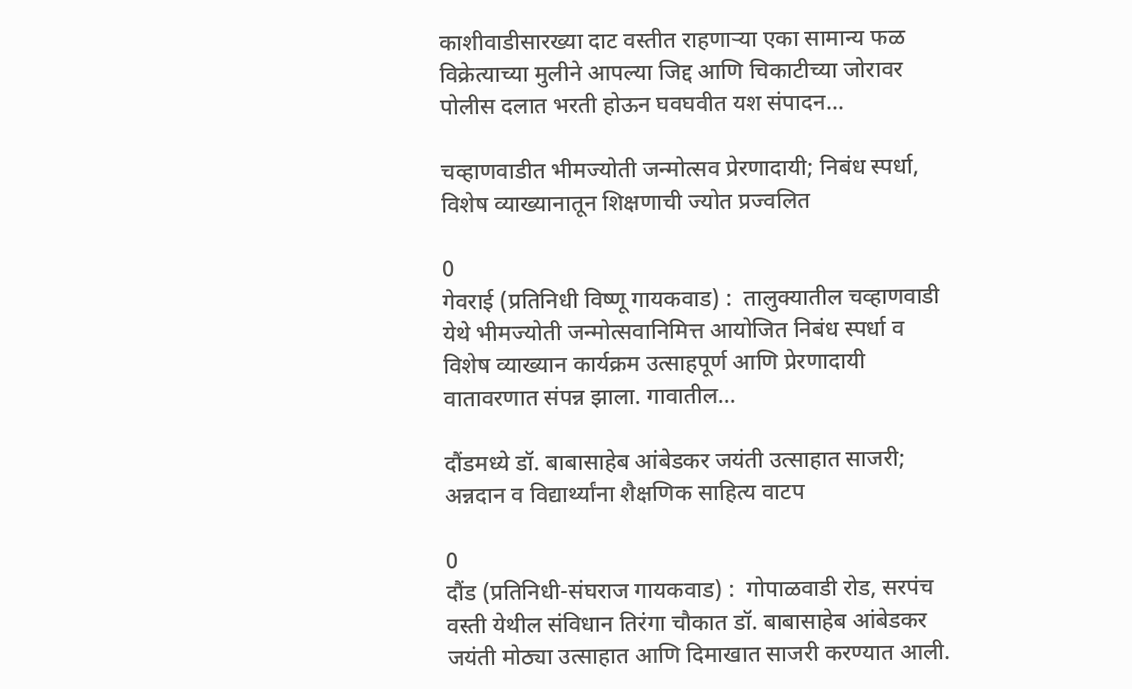काशीवाडीसारख्या दाट वस्तीत राहणाऱ्या एका सामान्य फळ विक्रेत्याच्या मुलीने आपल्या जिद्द आणि चिकाटीच्या जोरावर पोलीस दलात भरती होऊन घवघवीत यश संपादन...

चव्हाणवाडीत भीमज्योती जन्मोत्सव प्रेरणादायी; निबंध स्पर्धा, विशेष व्याख्यानातून शिक्षणाची ज्योत प्रज्वलित

0
गेवराई (प्रतिनिधी विष्णू गायकवाड) :  तालुक्यातील चव्हाणवाडी येथे भीमज्योती जन्मोत्सवानिमित्त आयोजित निबंध स्पर्धा व विशेष व्याख्यान कार्यक्रम उत्साहपूर्ण आणि प्रेरणादायी वातावरणात संपन्न झाला. गावातील...

दौंडमध्ये डॉ. बाबासाहेब आंबेडकर जयंती उत्साहात साजरी; अन्नदान व विद्यार्थ्यांना शैक्षणिक साहित्य वाटप

0
दौंड (प्रतिनिधी-संघराज गायकवाड) :  गोपाळवाडी रोड, सरपंच वस्ती येथील संविधान तिरंगा चौकात डॉ. बाबासाहेब आंबेडकर जयंती मोठ्या उत्साहात आणि दिमाखात साजरी करण्यात आली.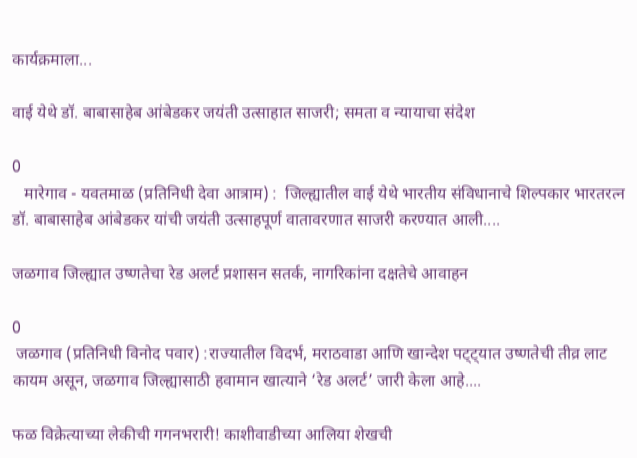कार्यक्रमाला...

वाई येथे डॉ. बाबासाहेब आंबेडकर जयंती उत्साहात साजरी; समता व न्यायाचा संदेश

0
   मारेगाव - यवतमाळ (प्रतिनिधी देवा आत्राम) :  जिल्ह्यातील वाई येथे भारतीय संविधानाचे शिल्पकार भारतरत्न डॉ. बाबासाहेब आंबेडकर यांची जयंती उत्साहपूर्ण वातावरणात साजरी करण्यात आली....

जळगाव जिल्ह्यात उष्णतेचा रेड अलर्ट प्रशासन सतर्क, नागरिकांना दक्षतेचे आवाहन

0
 जळगाव (प्रतिनिधी विनोद पवार) :राज्यातील विदर्भ, मराठवाडा आणि खान्देश पट्ट्यात उष्णतेची तीव्र लाट कायम असून, जळगाव जिल्ह्यासाठी हवामान खात्याने ‘रेड अलर्ट’ जारी केला आहे....

फळ विक्रेत्याच्या लेकीची गगनभरारी! काशीवाडीच्या आलिया शेखची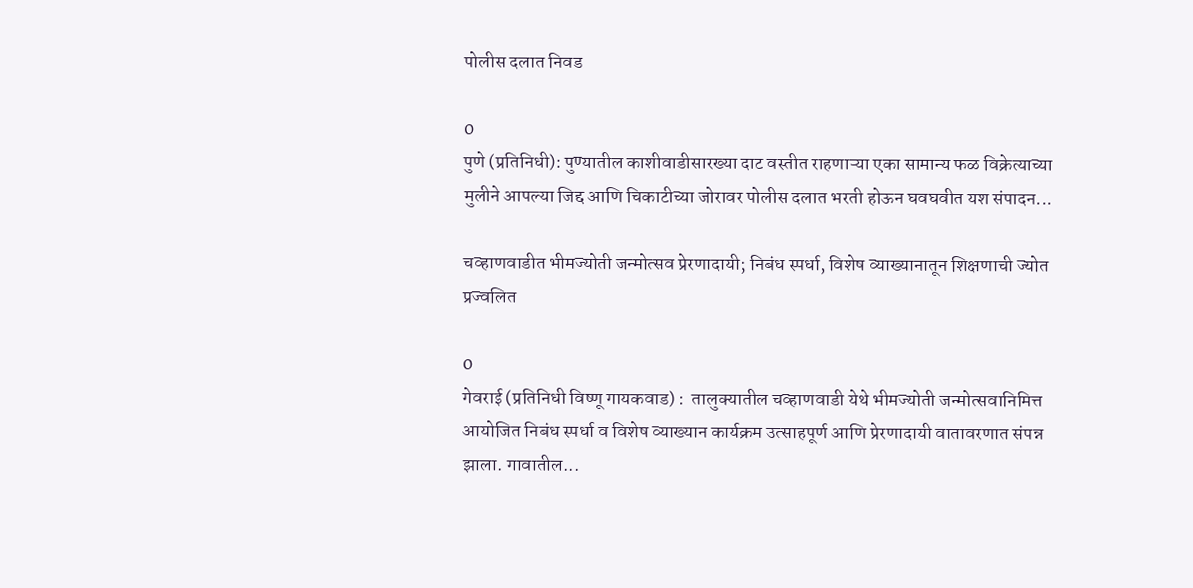पोलीस दलात निवड

0
पुणे (प्रतिनिधी): पुण्यातील काशीवाडीसारख्या दाट वस्तीत राहणाऱ्या एका सामान्य फळ विक्रेत्याच्या मुलीने आपल्या जिद्द आणि चिकाटीच्या जोरावर पोलीस दलात भरती होऊन घवघवीत यश संपादन...

चव्हाणवाडीत भीमज्योती जन्मोत्सव प्रेरणादायी; निबंध स्पर्धा, विशेष व्याख्यानातून शिक्षणाची ज्योत प्रज्वलित

0
गेवराई (प्रतिनिधी विष्णू गायकवाड) :  तालुक्यातील चव्हाणवाडी येथे भीमज्योती जन्मोत्सवानिमित्त आयोजित निबंध स्पर्धा व विशेष व्याख्यान कार्यक्रम उत्साहपूर्ण आणि प्रेरणादायी वातावरणात संपन्न झाला. गावातील...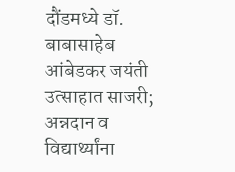दौंडमध्ये डॉ. बाबासाहेब आंबेडकर जयंती उत्साहात साजरी; अन्नदान व विद्यार्थ्यांना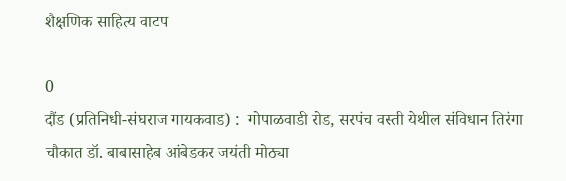शैक्षणिक साहित्य वाटप

0
दौंड (प्रतिनिधी-संघराज गायकवाड) :  गोपाळवाडी रोड, सरपंच वस्ती येथील संविधान तिरंगा चौकात डॉ. बाबासाहेब आंबेडकर जयंती मोठ्या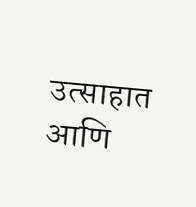उत्साहात आणि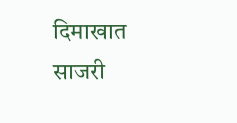दिमाखात साजरी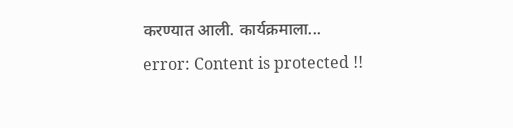करण्यात आली. कार्यक्रमाला...
error: Content is protected !!